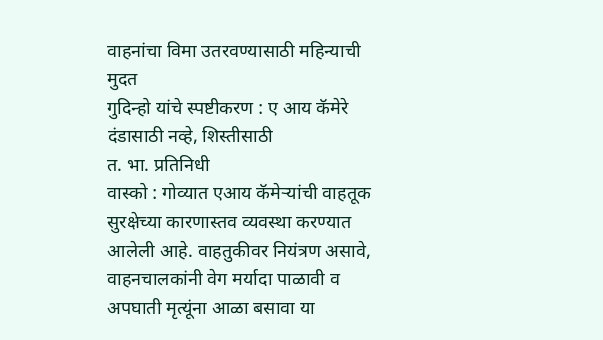वाहनांचा विमा उतरवण्यासाठी महिन्याची मुदत
गुदिन्हो यांचे स्पष्टीकरण : ए आय कॅमेरे दंडासाठी नव्हे, शिस्तीसाठी
त. भा. प्रतिनिधी
वास्को : गोव्यात एआय कॅमेऱ्यांची वाहतूक सुरक्षेच्या कारणास्तव व्यवस्था करण्यात आलेली आहे. वाहतुकीवर नियंत्रण असावे, वाहनचालकांनी वेग मर्यादा पाळावी व अपघाती मृत्यूंना आळा बसावा या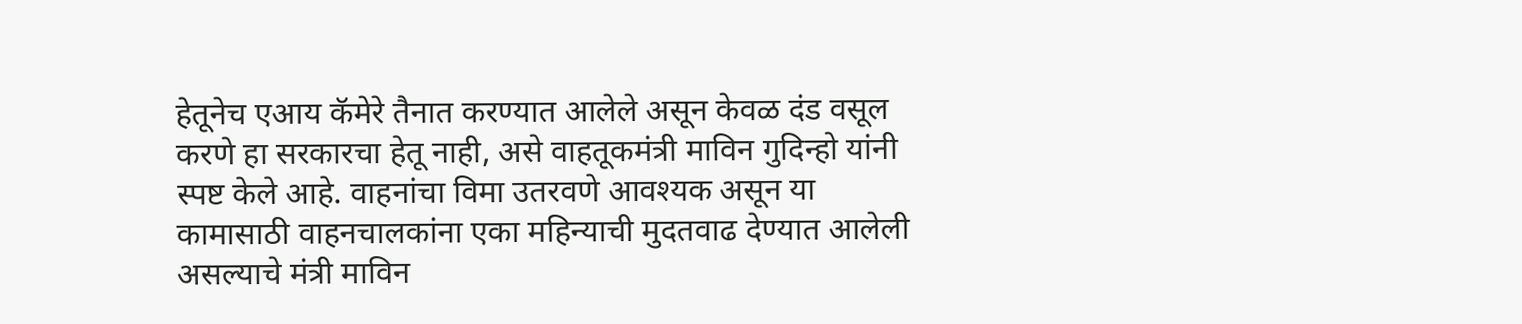हेतूनेच एआय कॅमेरे तैनात करण्यात आलेले असून केवळ दंड वसूल करणे हा सरकारचा हेतू नाही, असे वाहतूकमंत्री माविन गुदिन्हो यांनी स्पष्ट केले आहे. वाहनांचा विमा उतरवणे आवश्यक असून या कामासाठी वाहनचालकांना एका महिन्याची मुदतवाढ देण्यात आलेली असल्याचे मंत्री माविन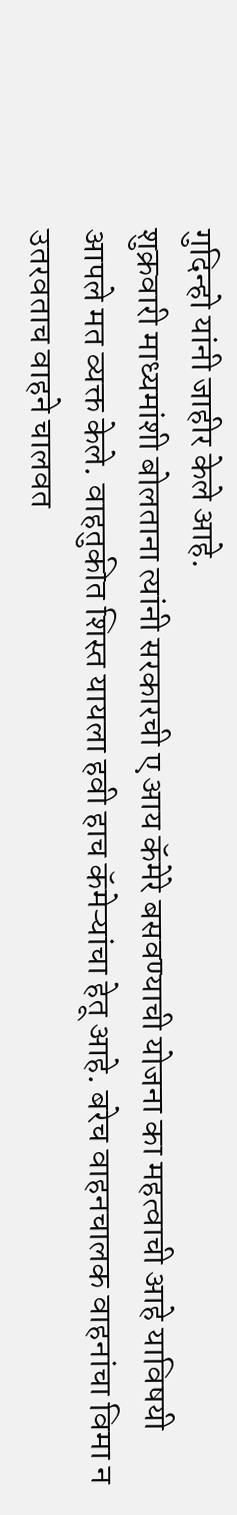गुदिन्हो यांनी जाहीर केले आहे.
शुक्रवारी माध्यमांशी बोलताना त्यांनी सरकारची ए आय कॅमेरे बसवण्याची योजना का महत्वाची आहे याविषयी आपले मत व्यक्त केले. वाहतुकीत शिस्त यायला हवी हाच कॅमेऱ्यांचा हेतू आहे. बरेच वाहनचालक वाहनांचा विमा न उतरवताच वाहने चालवत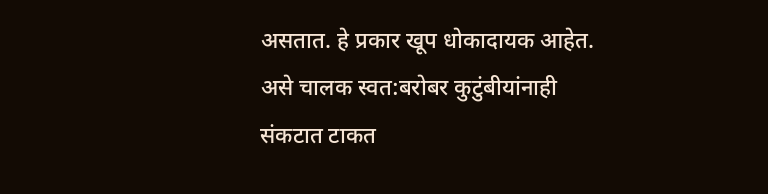असतात. हे प्रकार खूप धोकादायक आहेत. असे चालक स्वत:बरोबर कुटुंबीयांनाही संकटात टाकत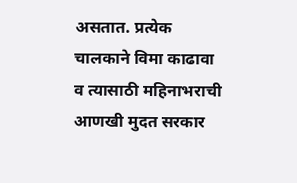असतात. प्रत्येक चालकाने विमा काढावा व त्यासाठी महिनाभराची आणखी मुदत सरकार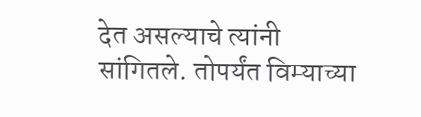देत असल्याचे त्यांनी सांगितले. तोपर्यंत विम्याच्या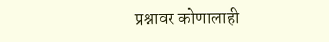प्रश्नावर कोणालाही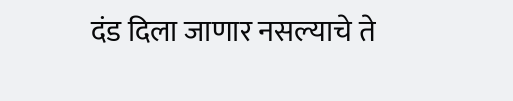दंड दिला जाणार नसल्याचे ते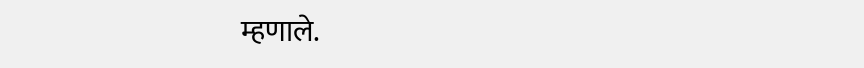म्हणाले.